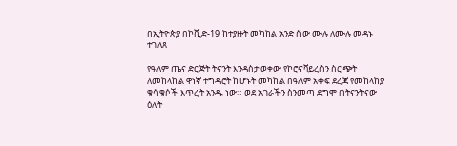በኢትዮጵያ በኮቪድ-19 ከተያዙት መካከል አንድ ሰው ሙሉ ለሙሉ መዳኑ ተገለጸ

የዓለም ጤና ድርጅት ትናንት እንዳስታወቀው የኮሮናቫይረስን ስርጭት ለመከላከል ዋነኛ ተግዳሮት ከሆኑት መካከል በዓለም አቀፍ ደረጃ የመከላከያ ቁሳቁሶች እጥረት አንዱ ነው። ወደ አገራችን ስንመጣ ደግሞ በትናንትናው ዕለት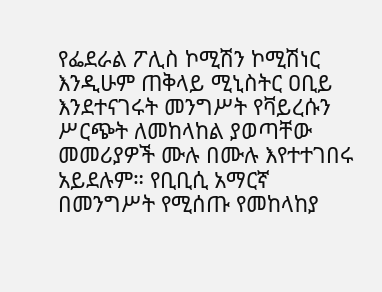የፌደራል ፖሊስ ኮሚሽን ኮሚሽነር እንዲሁም ጠቅላይ ሚኒስትር ዐቢይ እንደተናገሩት መንግሥት የቫይረሱን ሥርጭት ለመከላከል ያወጣቸው መመሪያዎች ሙሉ በሙሉ እየተተገበሩ አይደሉም። የቢቢሲ አማርኛ በመንግሥት የሚሰጡ የመከላከያ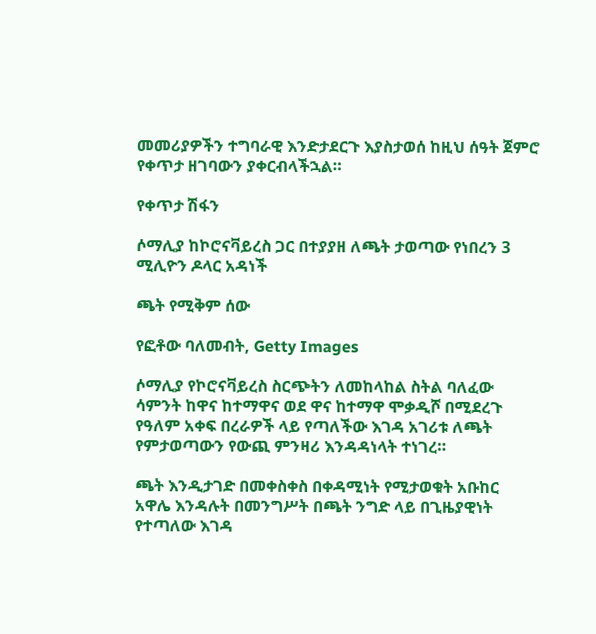መመሪያዎችን ተግባራዊ እንድታደርጉ እያስታወሰ ከዚህ ሰዓት ጀምሮ የቀጥታ ዘገባውን ያቀርብላችኋል።

የቀጥታ ሽፋን

ሶማሊያ ከኮሮናቫይረስ ጋር በተያያዘ ለጫት ታወጣው የነበረን 3 ሚሊዮን ዶላር አዳነች

ጫት የሚቅም ሰው

የፎቶው ባለመብት, Getty Images

ሶማሊያ የኮሮናቫይረስ ስርጭትን ለመከላከል ስትል ባለፈው ሳምንት ከዋና ከተማዋና ወደ ዋና ከተማዋ ሞቃዲሾ በሚደረጉ የዓለም አቀፍ በረራዎች ላይ የጣለችው እገዳ አገሪቱ ለጫት የምታወጣውን የውጪ ምንዛሪ እንዳዳነላት ተነገረ።

ጫት እንዲታገድ በመቀስቀስ በቀዳሚነት የሚታወቁት አቡከር አዋሌ እንዳሉት በመንግሥት በጫት ንግድ ላይ በጊዜያዊነት የተጣለው እገዳ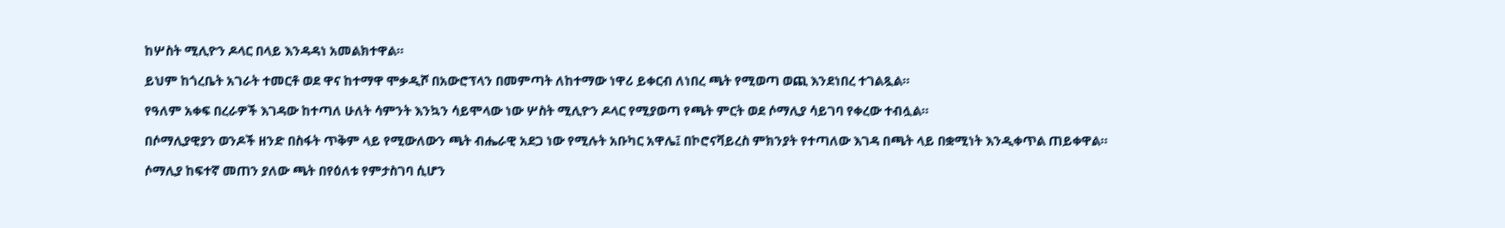ከሦስት ሚሊዮን ዶላር በላይ እንዳዳነ አመልክተዋል።

ይህም ከጎረቤት አገራት ተመርቶ ወደ ዋና ከተማዋ ሞቃዲሾ በአውሮፕላን በመምጣት ለከተማው ነዋሪ ይቀርብ ለነበረ ጫት የሚወጣ ወጪ እንደነበረ ተገልጿል።

የዓለም አቀፍ በረራዎች እገዳው ከተጣለ ሁለት ሳምንት እንኳን ሳይሞላው ነው ሦስት ሚሊዮን ዶላር የሚያወጣ የጫት ምርት ወደ ሶማሊያ ሳይገባ የቀረው ተብሏል።

በሶማሊያዊያን ወንዶች ዘንድ በስፋት ጥቅም ላይ የሚውለውን ጫት ብሔራዊ አደጋ ነው የሚሉት አቡካር አዋሌ፤ በኮሮናቫይረስ ምክንያት የተጣለው እገዳ በጫት ላይ በቋሚነት እንዲቀጥል ጠይቀዋል።

ሶማሊያ ከፍተኛ መጠን ያለው ጫት በየዕለቱ የምታስገባ ሲሆን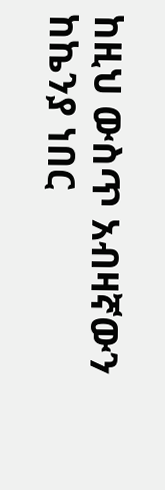ከዚህ ውስጥ አብዛኛውን ከኬንያ ነበር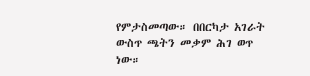የምታስመጣው። በበርካታ አገራት ውስጥ ጫትን መቃም ሕገ ወጥ ነው።